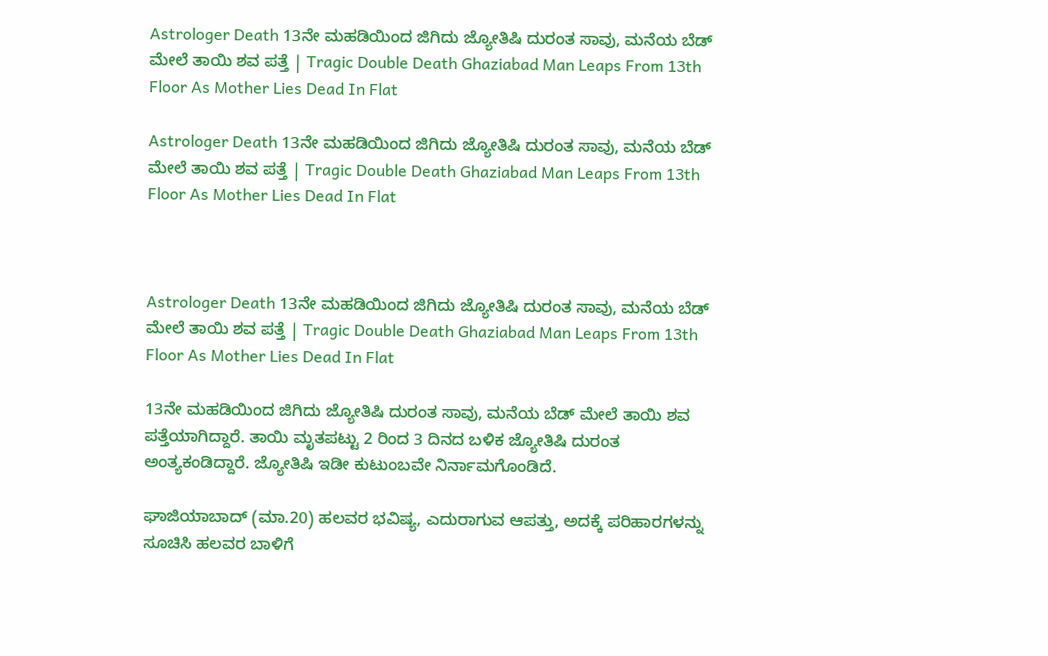Astrologer Death 13ನೇ ಮಹಡಿಯಿಂದ ಜಿಗಿದು ಜ್ಯೋತಿಷಿ ದುರಂತ ಸಾವು, ಮನೆಯ ಬೆಡ್ ಮೇಲೆ ತಾಯಿ ಶವ ಪತ್ತೆ | Tragic Double Death Ghaziabad Man Leaps From 13th Floor As Mother Lies Dead In Flat

Astrologer Death 13ನೇ ಮಹಡಿಯಿಂದ ಜಿಗಿದು ಜ್ಯೋತಿಷಿ ದುರಂತ ಸಾವು, ಮನೆಯ ಬೆಡ್ ಮೇಲೆ ತಾಯಿ ಶವ ಪತ್ತೆ | Tragic Double Death Ghaziabad Man Leaps From 13th Floor As Mother Lies Dead In Flat



Astrologer Death 13ನೇ ಮಹಡಿಯಿಂದ ಜಿಗಿದು ಜ್ಯೋತಿಷಿ ದುರಂತ ಸಾವು, ಮನೆಯ ಬೆಡ್ ಮೇಲೆ ತಾಯಿ ಶವ ಪತ್ತೆ | Tragic Double Death Ghaziabad Man Leaps From 13th Floor As Mother Lies Dead In Flat

13ನೇ ಮಹಡಿಯಿಂದ ಜಿಗಿದು ಜ್ಯೋತಿಷಿ ದುರಂತ ಸಾವು, ಮನೆಯ ಬೆಡ್ ಮೇಲೆ ತಾಯಿ ಶವ ಪತ್ತೆಯಾಗಿದ್ದಾರೆ. ತಾಯಿ ಮೃತಪಟ್ಟು 2 ರಿಂದ 3 ದಿನದ ಬಳಿಕ ಜ್ಯೋತಿಷಿ ದುರಂತ ಅಂತ್ಯಕಂಡಿದ್ದಾರೆ. ಜ್ಯೋತಿಷಿ ಇಡೀ ಕುಟುಂಬವೇ ನಿರ್ನಾಮಗೊಂಡಿದೆ.

ಘಾಜಿಯಾಬಾದ್ (ಮಾ.20) ಹಲವರ ಭವಿಷ್ಯ, ಎದುರಾಗುವ ಆಪತ್ತು, ಅದಕ್ಕೆ ಪರಿಹಾರಗಳನ್ನು ಸೂಚಿಸಿ ಹಲವರ ಬಾಳಿಗೆ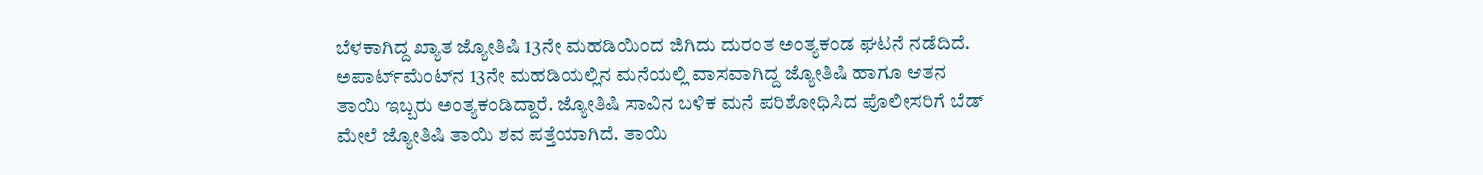ಬೆಳಕಾಗಿದ್ದ ಖ್ಯಾತ ಜ್ಯೋತಿಷಿ 13ನೇ ಮಹಡಿಯಿಂದ ಜಿಗಿದು ದುರಂತ ಅಂತ್ಯಕಂಡ ಘಟನೆ ನಡೆದಿದೆ. ಅಪಾರ್ಟ್‌ಮೆಂಟ್‌ನ 13ನೇ ಮಹಡಿಯಲ್ಲಿನ ಮನೆಯಲ್ಲಿ ವಾಸವಾಗಿದ್ದ ಜ್ಯೋತಿಷಿ ಹಾಗೂ ಆತನ ತಾಯಿ ಇಬ್ಬರು ಅಂತ್ಯಕಂಡಿದ್ದಾರೆ. ಜ್ಯೋತಿಷಿ ಸಾವಿನ ಬಳಿಕ ಮನೆ ಪರಿಶೋಧಿಸಿದ ಪೊಲೀಸರಿಗೆ ಬೆಡ್ ಮೇಲೆ ಜ್ಯೋತಿಷಿ ತಾಯಿ ಶವ ಪತ್ತೆಯಾಗಿದೆ. ತಾಯಿ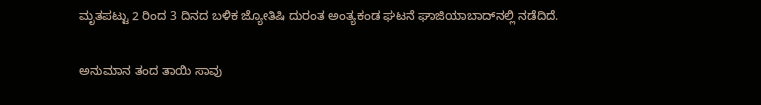ಮೃತಪಟ್ಟು 2 ರಿಂದ 3 ದಿನದ ಬಳಿಕ ಜ್ಯೋತಿಷಿ ದುರಂತ ಅಂತ್ಯಕಂಡ ಘಟನೆ ಘಾಜಿಯಾಬಾದ್‌ನಲ್ಲಿ ನಡೆದಿದೆ.

ಅನುಮಾನ ತಂದ ತಾಯಿ ಸಾವು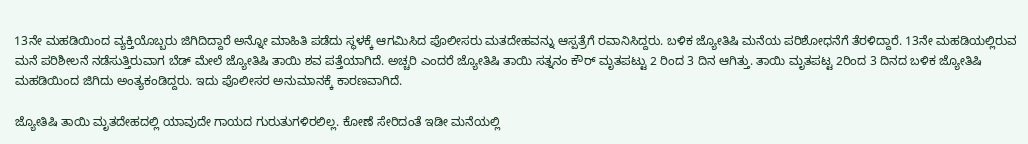13ನೇ ಮಹಡಿಯಿಂದ ವ್ಯಕ್ತಿಯೊಬ್ಬರು ಜಿಗಿದಿದ್ದಾರೆ ಅನ್ನೋ ಮಾಹಿತಿ ಪಡೆದು ಸ್ಥಳಕ್ಕೆ ಆಗಮಿಸಿದ ಪೊಲೀಸರು ಮತದೇಹವನ್ನು ಆಸ್ಪತ್ರೆಗೆ ರವಾನಿಸಿದ್ದರು. ಬಳಿಕ ಜ್ಯೋತಿಷಿ ಮನೆಯ ಪರಿಶೋಧನೆಗೆ ತೆರಳಿದ್ದಾರೆ. 13ನೇ ಮಹಡಿಯಲ್ಲಿರುವ ಮನೆ ಪರಿಶೀಲನೆ ನಡೆಸುತ್ತಿರುವಾಗ ಬೆಡ್ ಮೇಲೆ ಜ್ಯೋತಿಷಿ ತಾಯಿ ಶವ ಪತ್ತೆಯಾಗಿದೆ. ಅಚ್ಚರಿ ಎಂದರೆ ಜ್ಯೋತಿಷಿ ತಾಯಿ ಸತ್ನನಂ ಕೌರ್ ಮೃತಪಟ್ಟು 2 ರಿಂದ 3 ದಿನ ಆಗಿತ್ತು. ತಾಯಿ ಮೃತಪಟ್ಟ 2ರಿಂದ 3 ದಿನದ ಬಳಿಕ ಜ್ಯೋತಿಷಿ ಮಹಡಿಯಿಂದ ಜಿಗಿದು ಅಂತ್ಯಕಂಡಿದ್ದರು. ಇದು ಪೊಲೀಸರ ಅನುಮಾನಕ್ಕೆ ಕಾರಣವಾಗಿದೆ.

ಜ್ಯೋತಿಷಿ ತಾಯಿ ಮೃತದೇಹದಲ್ಲಿ ಯಾವುದೇ ಗಾಯದ ಗುರುತುಗಳಿರಲಿಲ್ಲ. ಕೋಣೆ ಸೇರಿದಂತೆ ಇಡೀ ಮನೆಯಲ್ಲಿ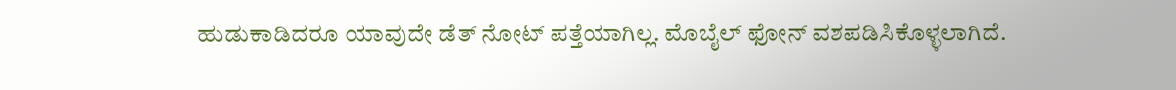ಹುಡುಕಾಡಿದರೂ ಯಾವುದೇ ಡೆತ್ ನೋಟ್ ಪತ್ತೆಯಾಗಿಲ್ಲ. ಮೊಬೈಲ್ ಫೋನ್ ವಶಪಡಿಸಿಕೊಳ್ಳಲಾಗಿದೆ.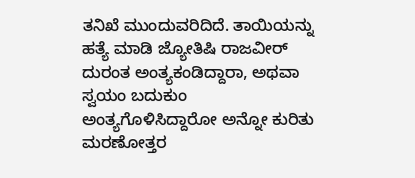ತನಿಖೆ ಮುಂದುವರಿದಿದೆ. ತಾಯಿಯನ್ನು ಹತ್ಯೆ ಮಾಡಿ ಜ್ಯೋತಿಷಿ ರಾಜವೀರ್ ದುರಂತ ಅಂತ್ಯಕಂಡಿದ್ದಾರಾ, ಅಥವಾ ಸ್ವಯಂ ಬದುಕುಂ ಅಂತ್ಯಗೊಳಿಸಿದ್ದಾರೋ ಅನ್ನೋ ಕುರಿತು ಮರಣೋತ್ತರ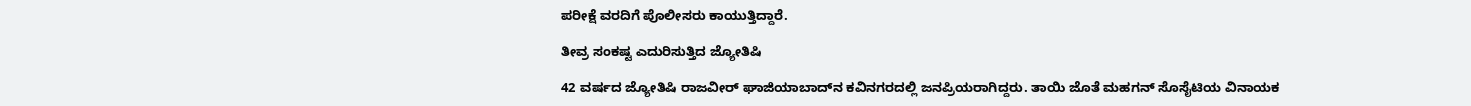ಪರೀಕ್ಷೆ ವರದಿಗೆ ಪೊಲೀಸರು ಕಾಯುತ್ತಿದ್ದಾರೆ.

ತೀವ್ರ ಸಂಕಷ್ಟ ಎದುರಿಸುತ್ತಿದ ಜ್ಯೋತಿಷಿ

42 ವರ್ಷದ ಜ್ಯೋತಿಷಿ ರಾಜವೀರ್ ಘಾಜಿಯಾಬಾದ್‌ನ ಕವಿನಗರದಲ್ಲಿ ಜನಪ್ರಿಯರಾಗಿದ್ದರು. ತಾಯಿ ಜೊತೆ ಮಹಗನ್ ಸೊಸೈಟಿಯ ವಿನಾಯಕ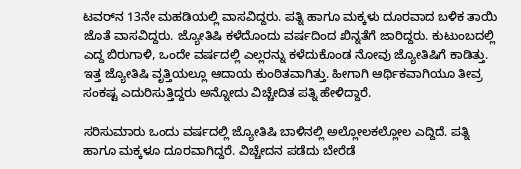ಟವರ್‌ನ 13ನೇ ಮಹಡಿಯಲ್ಲಿ ವಾಸವಿದ್ದರು. ಪತ್ನಿ ಹಾಗೂ ಮಕ್ಕಳು ದೂರವಾದ ಬಳಿಕ ತಾಯಿ ಜೊತೆ ವಾಸವಿದ್ದರು. ಜ್ಯೋತಿಷಿ ಕಳೆದೊಂದು ವರ್ಷದಿಂದ ಖಿನ್ನತೆಗೆ ಜಾರಿದ್ದರು. ಕುಟುಂಬದಲ್ಲಿ ಎದ್ದ ಬಿರುಗಾಳಿ, ಒಂದೇ ವರ್ಷದಲ್ಲಿ ಎಲ್ಲರನ್ನು ಕಳೆದುಕೊಂಡ ನೋವು ಜ್ಯೋತಿಷಿಗೆ ಕಾಡಿತ್ತು. ಇತ್ತ ಜ್ಯೋತಿಷಿ ವೃತ್ತಿಯಲ್ಲೂ ಆದಾಯ ಕುಂಠಿತವಾಗಿತ್ತು. ಹೀಗಾಗಿ ಆರ್ಥಿಕವಾಗಿಯೂ ತೀವ್ರ ಸಂಕಷ್ಟ ಎದುರಿಸುತ್ತಿದ್ದರು ಅನ್ನೋದು ವಿಚ್ಚೇದಿತ ಪತ್ನಿ ಹೇಳಿದ್ದಾರೆ.

ಸರಿಸುಮಾರು ಒಂದು ವರ್ಷದಲ್ಲಿ ಜ್ಯೋತಿಷಿ ಬಾಳಿನಲ್ಲಿ ಅಲ್ಲೋಲಕಲ್ಲೋಲ ಎದ್ದಿದೆ. ಪತ್ನಿ ಹಾಗೂ ಮಕ್ಕಳೂ ದೂರವಾಗಿದ್ದರೆ. ವಿಚ್ಚೇದನ ಪಡೆದು ಬೇರೆಡೆ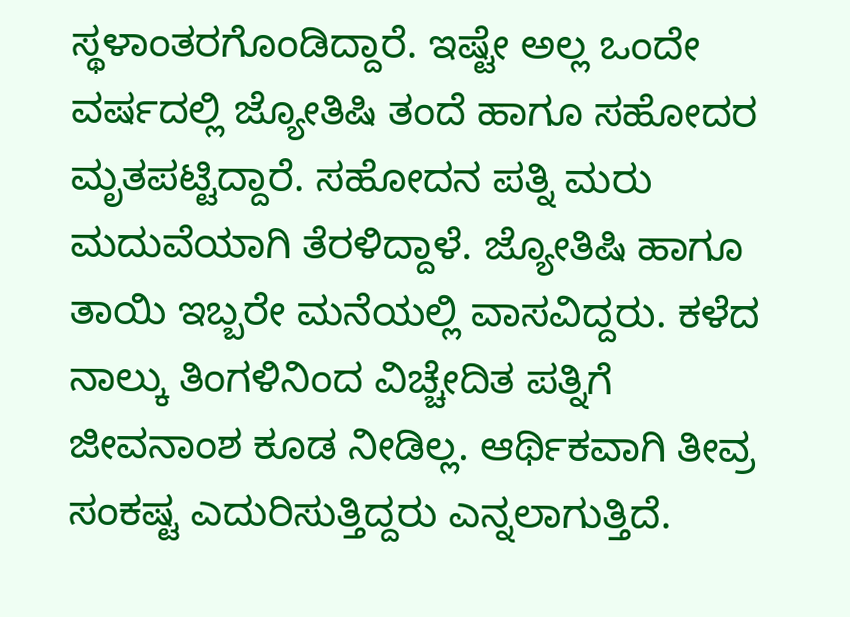ಸ್ಥಳಾಂತರಗೊಂಡಿದ್ದಾರೆ. ಇಷ್ಟೇ ಅಲ್ಲ ಒಂದೇ ವರ್ಷದಲ್ಲಿ ಜ್ಯೋತಿಷಿ ತಂದೆ ಹಾಗೂ ಸಹೋದರ ಮೃತಪಟ್ಟಿದ್ದಾರೆ. ಸಹೋದನ ಪತ್ನಿ ಮರು ಮದುವೆಯಾಗಿ ತೆರಳಿದ್ದಾಳೆ. ಜ್ಯೋತಿಷಿ ಹಾಗೂ ತಾಯಿ ಇಬ್ಬರೇ ಮನೆಯಲ್ಲಿ ವಾಸವಿದ್ದರು. ಕಳೆದ ನಾಲ್ಕು ತಿಂಗಳಿನಿಂದ ವಿಚ್ಚೇದಿತ ಪತ್ನಿಗೆ ಜೀವನಾಂಶ ಕೂಡ ನೀಡಿಲ್ಲ. ಆರ್ಥಿಕವಾಗಿ ತೀವ್ರ ಸಂಕಷ್ಟ ಎದುರಿಸುತ್ತಿದ್ದರು ಎನ್ನಲಾಗುತ್ತಿದೆ.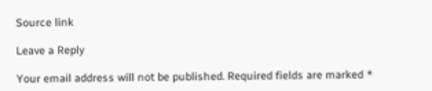Source link

Leave a Reply

Your email address will not be published. Required fields are marked *